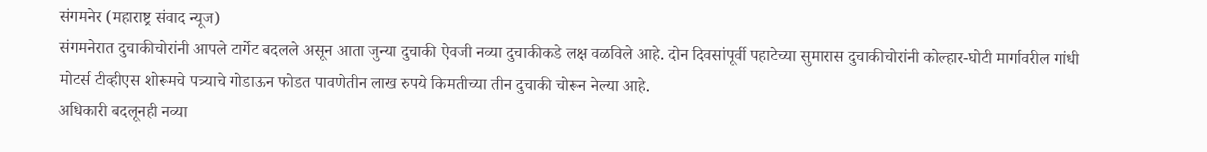संगमनेर (महाराष्ट्र संवाद न्यूज)
संगमनेरात दुचाकीचोरांनी आपले टार्गेट बदलले असून आता जुन्या दुचाकी ऐवजी नव्या दुचाकीकडे लक्ष वळविले आहे. दोन दिवसांपूर्वी पहाटेच्या सुमारास दुचाकीचोरांनी कोल्हार-घोटी मार्गावरील गांधी मोटर्स टीव्हीएस शोरूमचे पत्र्याचे गोडाऊन फोडत पावणेतीन लाख रुपये किमतीच्या तीन दुचाकी चोरून नेल्या आहे.
अधिकारी बदलूनही नव्या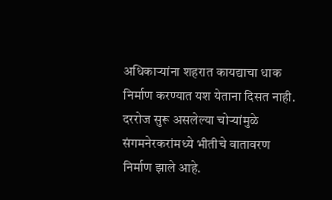अधिकाऱ्यांना शहरात कायद्याचा धाक निर्माण करण्यात यश येताना दिसत नाही. दररोज सुरू असलेल्या चोऱ्यांमुळे संगमनेरकरांमध्ये भीतीचे वातावरण निर्माण झाले आहे.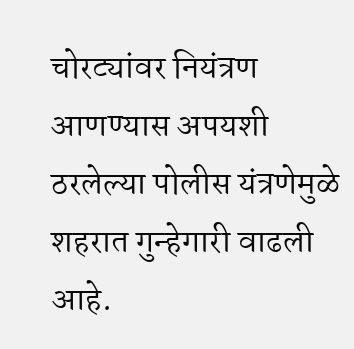चोरट्यांवर नियंत्रण आणण्यास अपयशी ठरलेल्या पोलीस यंत्रणेमुळे शहरात गुन्हेगारी वाढली आहे.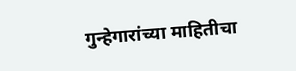गुन्हेगारांच्या माहितीचा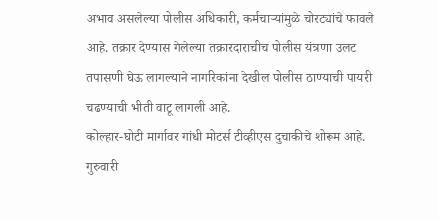अभाव असलेल्या पोलीस अधिकारी, कर्मचाऱ्यांमुळे चोरट्यांचे फावले आहे. तक्रार देण्यास गेलेल्या तक्रारदाराचीच पोलीस यंत्रणा उलट तपासणी घेऊ लागल्याने नागरिकांना देखील पोलीस ठाण्याची पायरी चढण्याची भीती वाटू लागली आहे.
कोल्हार-घोटी मार्गावर गांधी मोटर्स टीव्हीएस दुचाकीचे शोरूम आहे. गुरुवारी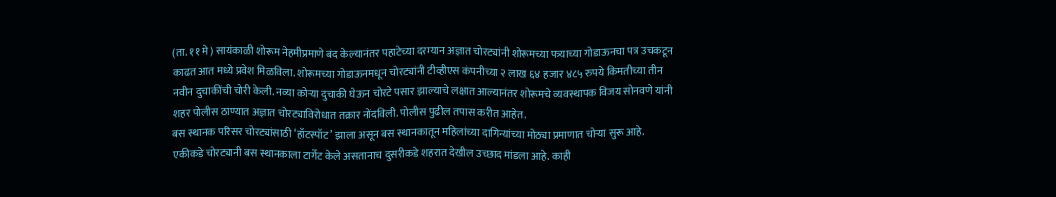(ता. ११ मे) सायंकाळी शोरूम नेहमीप्रमाणे बंद केल्यानंतर पहाटेच्या दरम्यान अज्ञात चोरट्यांनी शोरूमच्या पत्र्याच्या गोडाऊनचा पत्र उचकटून काढत आत मध्ये प्रवेश मिळविला. शोरूमच्या गोडाऊनमधून चोरट्यांनी टीव्हीएस कंपनीच्या २ लाख ६४ हजार ४८५ रुपये किमतीच्या तीन नवीन दुचाकींची चोरी केली. नव्या कोऱ्या दुचाकी घेऊन चोरटे पसार झाल्याचे लक्षात आल्यानंतर शोरूमचे व्यवस्थापक विजय सोनवणे यांनी शहर पोलीस ठाण्यात अज्ञात चोरट्याविरोधात तक्रार नोंदविली. पोलीस पुढील तपास करीत आहेत.
बस स्थानक परिसर चोरट्यांसाठी ‘हॉटस्पॉट’ झाला असून बस स्थानकातून महिलांच्या दागिन्यांच्या मोठ्या प्रमाणात चोऱ्या सुरू आहे. एकीकडे चोरट्यानी बस स्थानकाला टार्गेट केले असतानाच दुसरीकडे शहरात देखील उच्छाद मांडला आहे. काही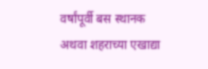वर्षांपूर्वी बस स्थानक अथवा शहराच्या एखाद्या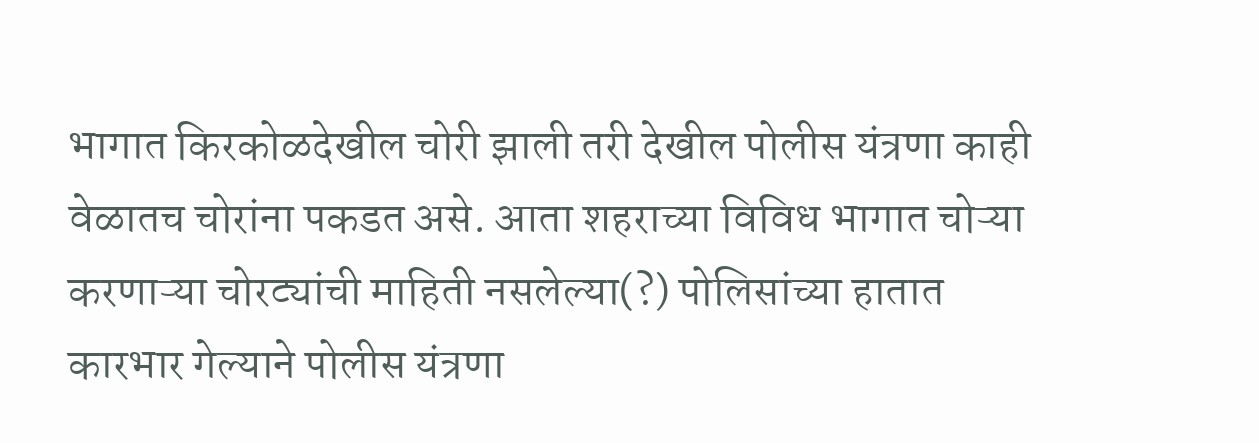भागात किरकोळदेखील चोरी झाली तरी देखील पोलीस यंत्रणा काही वेळातच चोरांना पकडत असे. आता शहराच्या विविध भागात चोऱ्या करणाऱ्या चोरट्यांची माहिती नसलेल्या(?) पोलिसांच्या हातात कारभार गेल्याने पोलीस यंत्रणा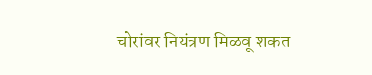चोरांवर नियंत्रण मिळवू शकत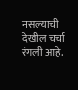नसल्याची देखील चर्चा रंगली आहे.